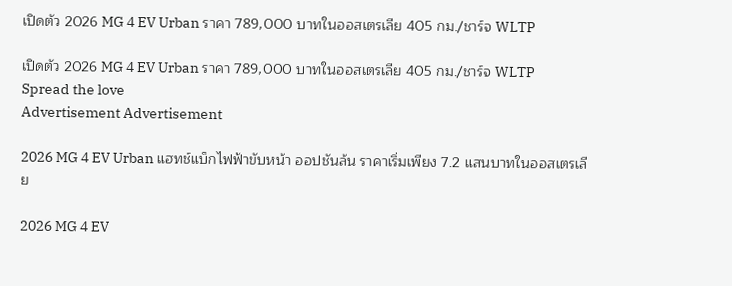เปิดตัว 2026 MG 4 EV Urban ราคา 789,000 บาทในออสเตรเลีย 405 กม./ชาร์จ WLTP

เปิดตัว 2026 MG 4 EV Urban ราคา 789,000 บาทในออสเตรเลีย 405 กม./ชาร์จ WLTP
Spread the love
Advertisement Advertisement

2026 MG 4 EV Urban แฮทช์แบ็กไฟฟ้าขับหน้า ออปชันล้น ราคาเริ่มเพียง 7.2 แสนบาทในออสเตรเลีย

2026 MG 4 EV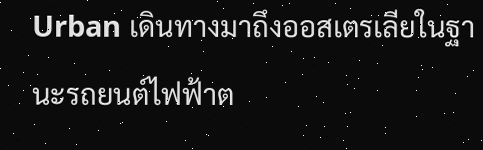Urban เดินทางมาถึงออสเตรเลียในฐานะรถยนต์ไฟฟ้าต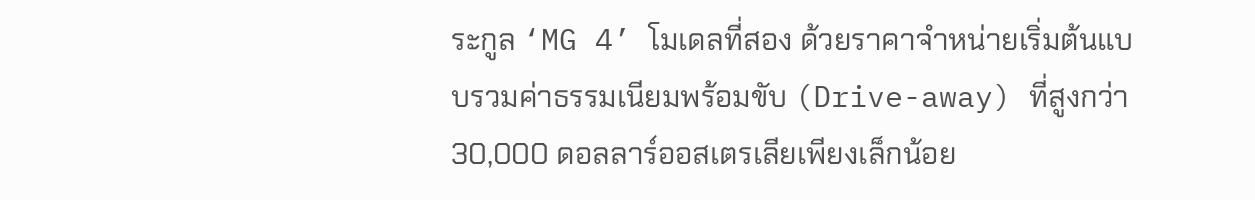ระกูล ‘MG 4’ โมเดลที่สอง ด้วยราคาจำหน่ายเริ่มต้นแบบรวมค่าธรรมเนียมพร้อมขับ (Drive-away) ที่สูงกว่า 30,000 ดอลลาร์ออสเตรเลียเพียงเล็กน้อย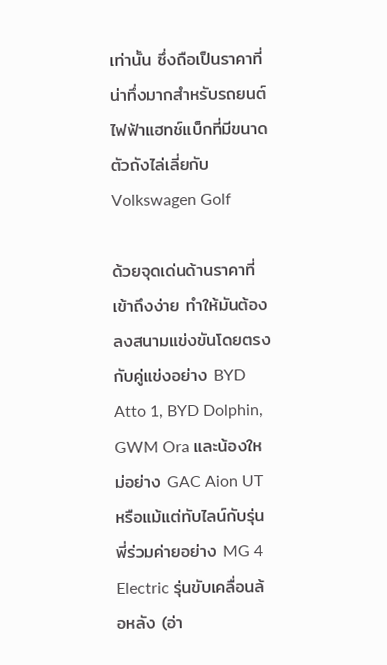เท่านั้น ซึ่งถือเป็นราคาที่น่าทึ่งมากสำหรับรถยนต์ไฟฟ้าแฮทช์แบ็กที่มีขนาดตัวถังไล่เลี่ยกับ Volkswagen Golf

ด้วยจุดเด่นด้านราคาที่เข้าถึงง่าย ทำให้มันต้องลงสนามแข่งขันโดยตรงกับคู่แข่งอย่าง BYD Atto 1, BYD Dolphin, GWM Ora และน้องใหม่อย่าง GAC Aion UT หรือแม้แต่ทับไลน์กับรุ่นพี่ร่วมค่ายอย่าง MG 4 Electric รุ่นขับเคลื่อนล้อหลัง (อ่า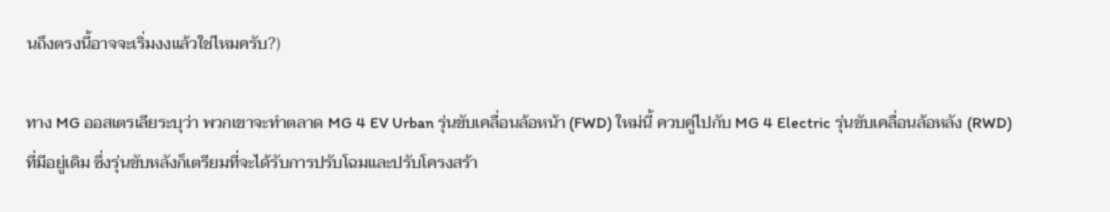นถึงตรงนี้อาจจะเริ่มงงแล้วใช่ไหมครับ?)

ทาง MG ออสเตรเลียระบุว่า พวกเขาจะทำตลาด MG 4 EV Urban รุ่นขับเคลื่อนล้อหน้า (FWD) ใหม่นี้ ควบคู่ไปกับ MG 4 Electric รุ่นขับเคลื่อนล้อหลัง (RWD) ที่มีอยู่เดิม ซึ่งรุ่นขับหลังก็เตรียมที่จะได้รับการปรับโฉมและปรับโครงสร้า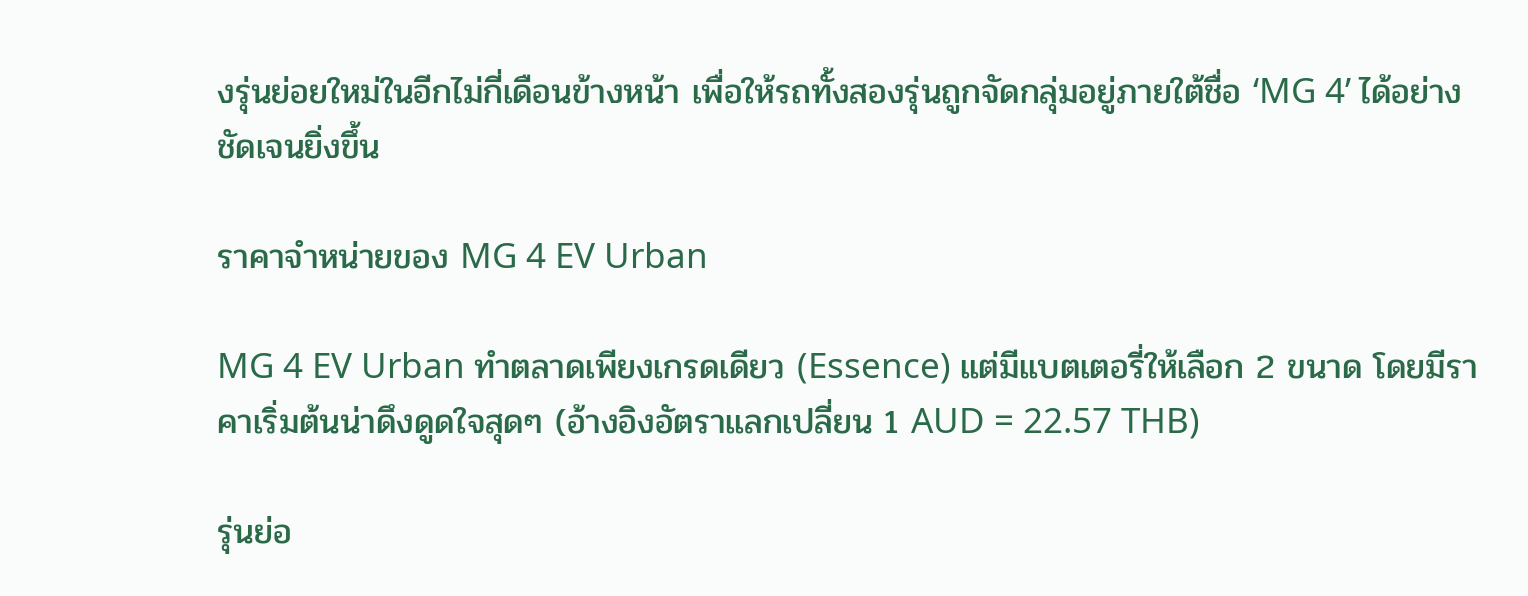งรุ่นย่อยใหม่ในอีกไม่กี่เดือนข้างหน้า เพื่อให้รถทั้งสองรุ่นถูกจัดกลุ่มอยู่ภายใต้ชื่อ ‘MG 4’ ได้อย่างชัดเจนยิ่งขึ้น

ราคาจำหน่ายของ MG 4 EV Urban

MG 4 EV Urban ทำตลาดเพียงเกรดเดียว (Essence) แต่มีแบตเตอรี่ให้เลือก 2 ขนาด โดยมีราคาเริ่มต้นน่าดึงดูดใจสุดๆ (อ้างอิงอัตราแลกเปลี่ยน 1 AUD = 22.57 THB)

รุ่นย่อ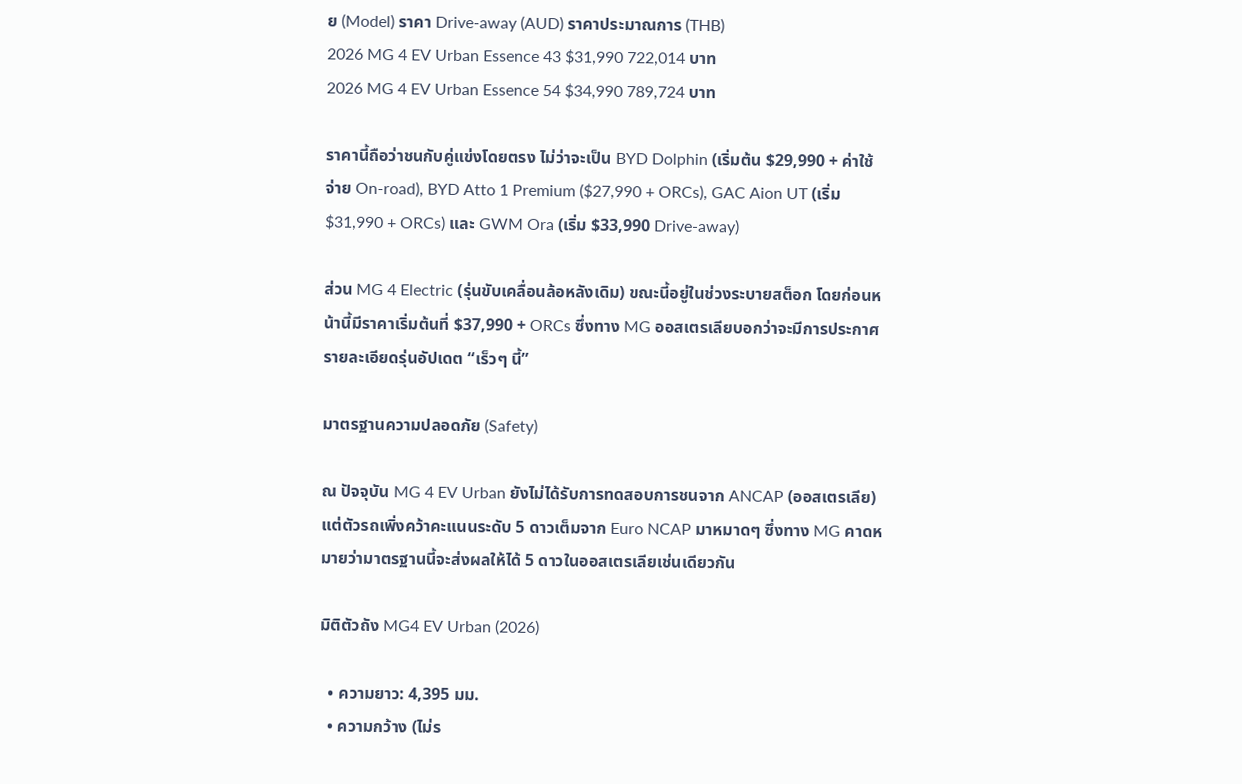ย (Model) ราคา Drive-away (AUD) ราคาประมาณการ (THB)
2026 MG 4 EV Urban Essence 43 $31,990 722,014 บาท
2026 MG 4 EV Urban Essence 54 $34,990 789,724 บาท

ราคานี้ถือว่าชนกับคู่แข่งโดยตรง ไม่ว่าจะเป็น BYD Dolphin (เริ่มต้น $29,990 + ค่าใช้จ่าย On-road), BYD Atto 1 Premium ($27,990 + ORCs), GAC Aion UT (เริ่ม $31,990 + ORCs) และ GWM Ora (เริ่ม $33,990 Drive-away)

ส่วน MG 4 Electric (รุ่นขับเคลื่อนล้อหลังเดิม) ขณะนี้อยู่ในช่วงระบายสต็อก โดยก่อนหน้านี้มีราคาเริ่มต้นที่ $37,990 + ORCs ซึ่งทาง MG ออสเตรเลียบอกว่าจะมีการประกาศรายละเอียดรุ่นอัปเดต “เร็วๆ นี้”

มาตรฐานความปลอดภัย (Safety)

ณ ปัจจุบัน MG 4 EV Urban ยังไม่ได้รับการทดสอบการชนจาก ANCAP (ออสเตรเลีย) แต่ตัวรถเพิ่งคว้าคะแนนระดับ 5 ดาวเต็มจาก Euro NCAP มาหมาดๆ ซึ่งทาง MG คาดหมายว่ามาตรฐานนี้จะส่งผลให้ได้ 5 ดาวในออสเตรเลียเช่นเดียวกัน

มิติตัวถัง MG4 EV Urban (2026)

  • ความยาว: 4,395 มม.
  • ความกว้าง (ไม่ร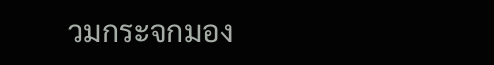วมกระจกมอง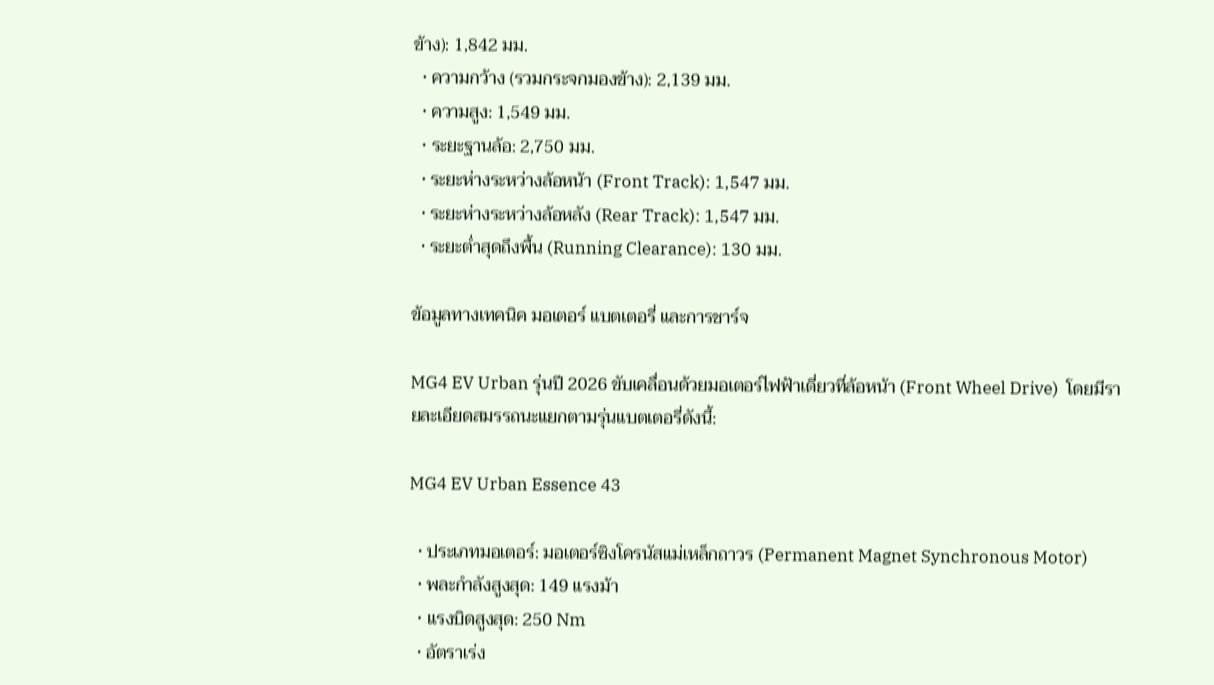ข้าง): 1,842 มม.
  • ความกว้าง (รวมกระจกมองข้าง): 2,139 มม.
  • ความสูง: 1,549 มม.
  • ระยะฐานล้อ: 2,750 มม.
  • ระยะห่างระหว่างล้อหน้า (Front Track): 1,547 มม.
  • ระยะห่างระหว่างล้อหลัง (Rear Track): 1,547 มม.
  • ระยะต่ำสุดถึงพื้น (Running Clearance): 130 มม.

ข้อมูลทางเทคนิค มอเตอร์ แบตเตอรี่ และการชาร์จ

MG4 EV Urban รุ่นปี 2026 ขับเคลื่อนด้วยมอเตอร์ไฟฟ้าเดี่ยวที่ล้อหน้า (Front Wheel Drive)  โดยมีรายละเอียดสมรรถนะแยกตามรุ่นแบตเตอรี่ดังนี้:

MG4 EV Urban Essence 43

  • ประเภทมอเตอร์: มอเตอร์ซิงโครนัสแม่เหล็กถาวร (Permanent Magnet Synchronous Motor)
  • พละกำลังสูงสุด: 149 แรงม้า
  • แรงบิดสูงสุด: 250 Nm
  • อัตราเร่ง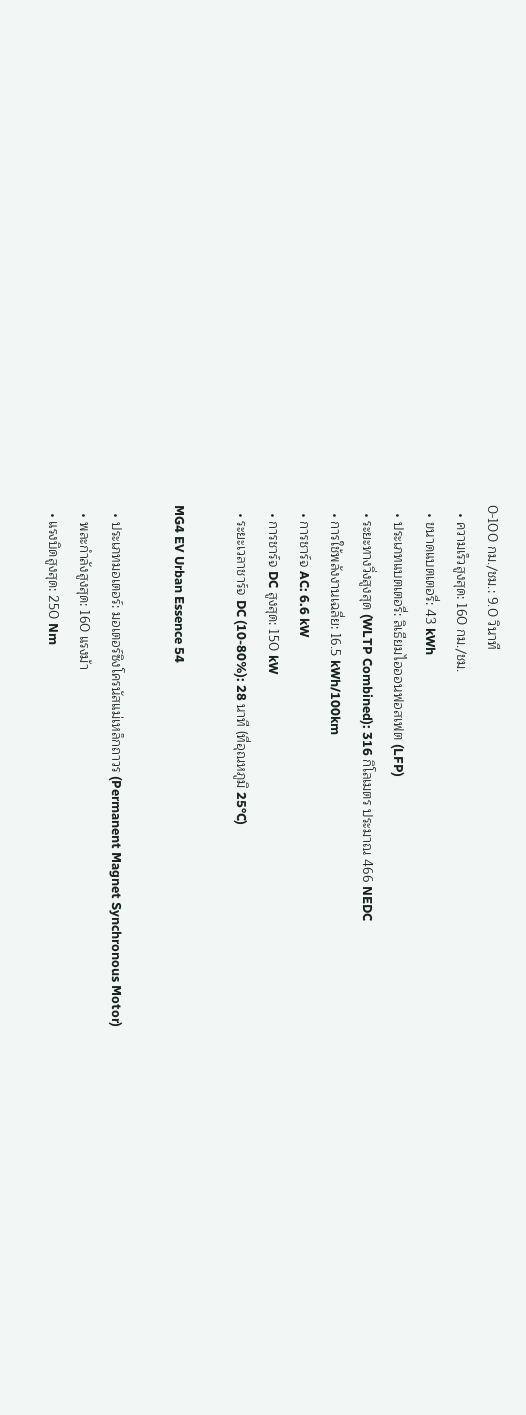0-100 กม./ชม.: 9.0 วินาที
  • ความเร็วสูงสุด: 160 กม./ชม.
  • ขนาดแบตเตอรี่: 43 kWh
  • ประเภทแบตเตอรี่: ลิเธียมไอออนฟอสเฟต (LFP)
  • ระยะทางวิ่งสูงสุด (WLTP Combined): 316 กิโลเมตร ประมาณ 466 NEDC
  • การใช้พลังงานเฉลี่ย: 16.5 kWh/100km
  • การชาร์จ AC: 6.6 kW
  • การชาร์จ DC สูงสุด: 150 kW
  • ระยะเวลาชาร์จ DC (10-80%): 28 นาที (ที่อุณหภูมิ 25°C)

MG4 EV Urban Essence 54

  • ประเภทมอเตอร์: มอเตอร์ซิงโครนัสแม่เหล็กถาวร (Permanent Magnet Synchronous Motor)
  • พละกำลังสูงสุด: 160 แรงม้า
  • แรงบิดสูงสุด: 250 Nm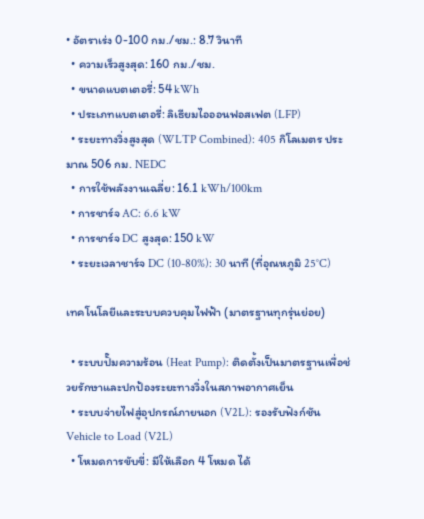• อัตราเร่ง 0-100 กม./ชม.: 8.7 วินาที
  • ความเร็วสูงสุด: 160 กม./ชม.
  • ขนาดแบตเตอรี่: 54 kWh
  • ประเภทแบตเตอรี่: ลิเธียมไอออนฟอสเฟต (LFP)
  • ระยะทางวิ่งสูงสุด (WLTP Combined): 405 กิโลเมตร ประมาณ 506 กม. NEDC
  • การใช้พลังงานเฉลี่ย: 16.1 kWh/100km
  • การชาร์จ AC: 6.6 kW
  • การชาร์จ DC สูงสุด: 150 kW
  • ระยะเวลาชาร์จ DC (10-80%): 30 นาที (ที่อุณหภูมิ 25°C)

เทคโนโลยีและระบบควบคุมไฟฟ้า (มาตรฐานทุกรุ่นย่อย)

  • ระบบปั๊มความร้อน (Heat Pump): ติดตั้งเป็นมาตรฐานเพื่อช่วยรักษาและปกป้องระยะทางวิ่งในสภาพอากาศเย็น
  • ระบบจ่ายไฟสู่อุปกรณ์ภายนอก (V2L): รองรับฟังก์ชัน Vehicle to Load (V2L)
  • โหมดการขับขี่: มีให้เลือก 4 โหมด ได้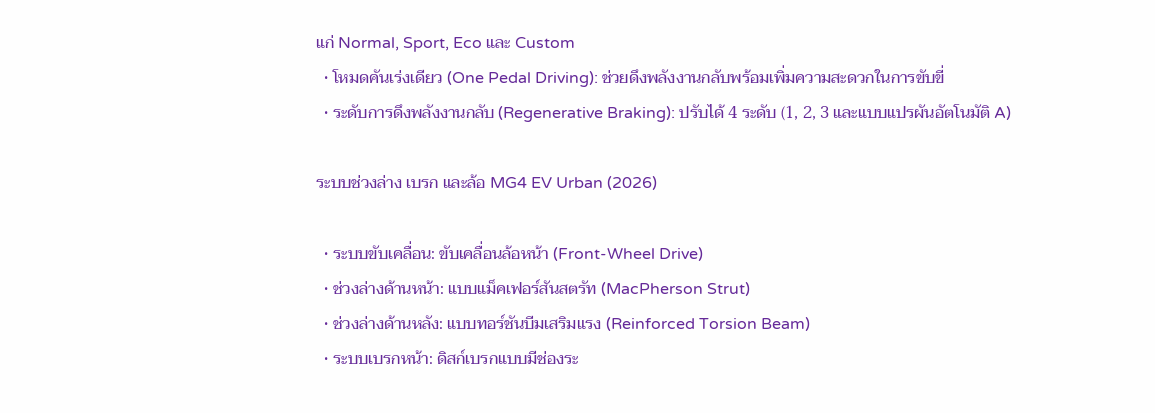แก่ Normal, Sport, Eco และ Custom
  • โหมดคันเร่งเดียว (One Pedal Driving): ช่วยดึงพลังงานกลับพร้อมเพิ่มความสะดวกในการขับขี่
  • ระดับการดึงพลังงานกลับ (Regenerative Braking): ปรับได้ 4 ระดับ (1, 2, 3 และแบบแปรผันอัตโนมัติ A)

ระบบช่วงล่าง เบรก และล้อ MG4 EV Urban (2026)

  • ระบบขับเคลื่อน: ขับเคลื่อนล้อหน้า (Front-Wheel Drive)
  • ช่วงล่างด้านหน้า: แบบแม็คเฟอร์สันสตรัท (MacPherson Strut)
  • ช่วงล่างด้านหลัง: แบบทอร์ชันบีมเสริมแรง (Reinforced Torsion Beam)
  • ระบบเบรกหน้า: ดิสก์เบรกแบบมีช่องระ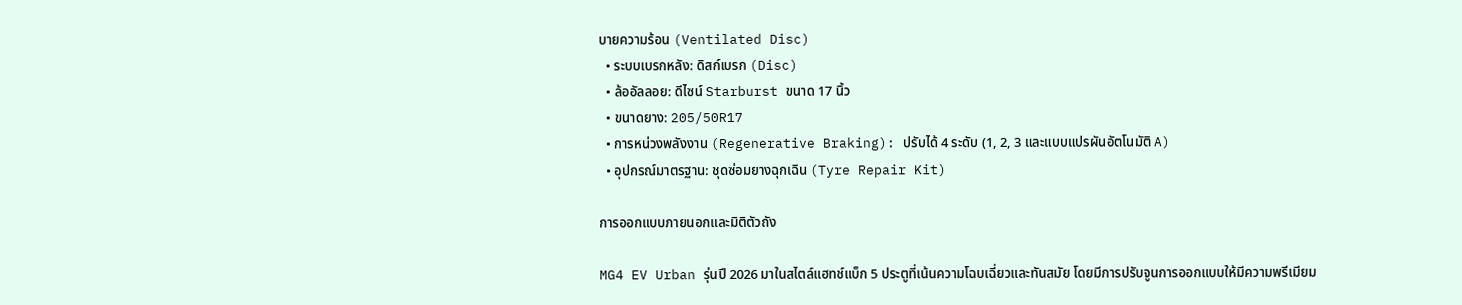บายความร้อน (Ventilated Disc)
  • ระบบเบรกหลัง: ดิสก์เบรก (Disc)
  • ล้ออัลลอย: ดีไซน์ Starburst ขนาด 17 นิ้ว
  • ขนาดยาง: 205/50R17
  • การหน่วงพลังงาน (Regenerative Braking): ปรับได้ 4 ระดับ (1, 2, 3 และแบบแปรผันอัตโนมัติ A)
  • อุปกรณ์มาตรฐาน: ชุดซ่อมยางฉุกเฉิน (Tyre Repair Kit)

การออกแบบภายนอกและมิติตัวถัง

MG4 EV Urban รุ่นปี 2026 มาในสไตล์แฮทช์แบ็ก 5 ประตูที่เน้นความโฉบเฉี่ยวและทันสมัย โดยมีการปรับจูนการออกแบบให้มีความพรีเมียม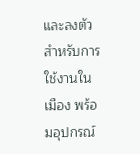และลงตัวสำหรับการใช้งานในเมือง พร้อมอุปกรณ์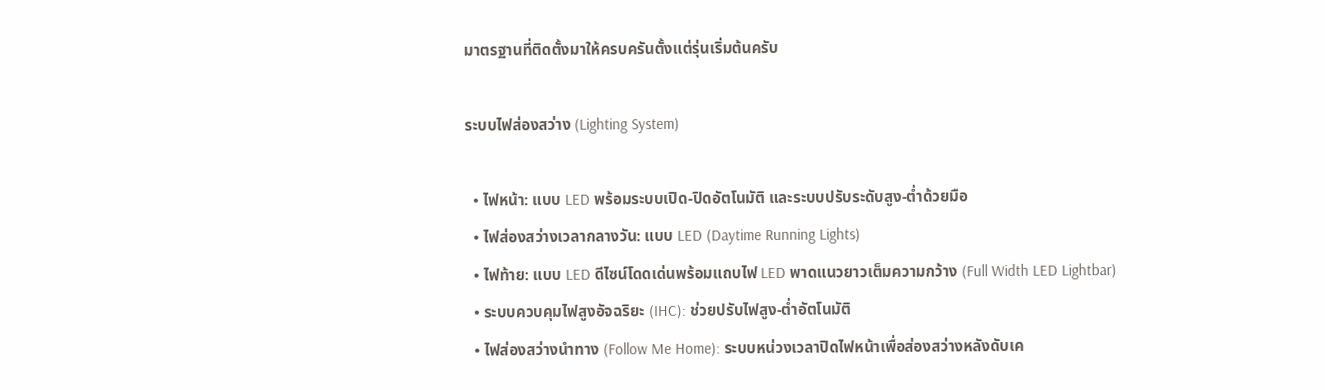มาตรฐานที่ติดตั้งมาให้ครบครันตั้งแต่รุ่นเริ่มต้นครับ

ระบบไฟส่องสว่าง (Lighting System)

  • ไฟหน้า: แบบ LED พร้อมระบบเปิด-ปิดอัตโนมัติ และระบบปรับระดับสูง-ต่ำด้วยมือ
  • ไฟส่องสว่างเวลากลางวัน: แบบ LED (Daytime Running Lights)
  • ไฟท้าย: แบบ LED ดีไซน์โดดเด่นพร้อมแถบไฟ LED พาดแนวยาวเต็มความกว้าง (Full Width LED Lightbar)
  • ระบบควบคุมไฟสูงอัจฉริยะ (IHC): ช่วยปรับไฟสูง-ต่ำอัตโนมัติ
  • ไฟส่องสว่างนำทาง (Follow Me Home): ระบบหน่วงเวลาปิดไฟหน้าเพื่อส่องสว่างหลังดับเค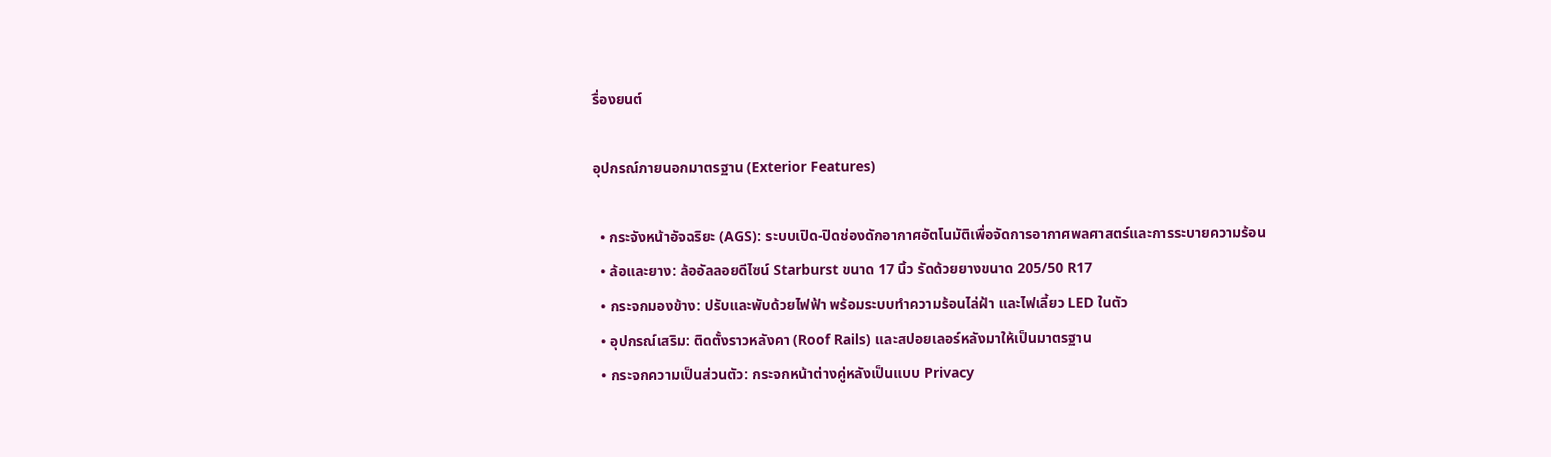รื่องยนต์

อุปกรณ์ภายนอกมาตรฐาน (Exterior Features)

  • กระจังหน้าอัจฉริยะ (AGS): ระบบเปิด-ปิดช่องดักอากาศอัตโนมัติเพื่อจัดการอากาศพลศาสตร์และการระบายความร้อน
  • ล้อและยาง: ล้ออัลลอยดีไซน์ Starburst ขนาด 17 นิ้ว รัดด้วยยางขนาด 205/50 R17
  • กระจกมองข้าง: ปรับและพับด้วยไฟฟ้า พร้อมระบบทำความร้อนไล่ฝ้า และไฟเลี้ยว LED ในตัว
  • อุปกรณ์เสริม: ติดตั้งราวหลังคา (Roof Rails) และสปอยเลอร์หลังมาให้เป็นมาตรฐาน
  • กระจกความเป็นส่วนตัว: กระจกหน้าต่างคู่หลังเป็นแบบ Privacy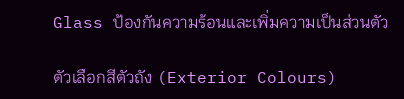Glass ป้องกันความร้อนและเพิ่มความเป็นส่วนตัว

ตัวเลือกสีตัวถัง (Exterior Colours)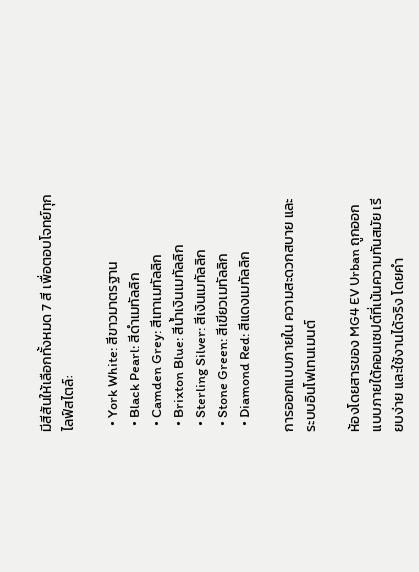มีสีสันให้เลือกทั้งหมด 7 สี เพื่อตอบโจทย์ทุกไลฟ์สไตล์:

  • York White: สีขาวมาตรฐาน
  • Black Pearl: สีดำเมทัลลิก
  • Camden Grey: สีเทาเมทัลลิก
  • Brixton Blue: สีน้ำเงินเมทัลลิก
  • Sterling Silver: สีเงินเมทัลลิก
  • Stone Green: สีเขียวเมทัลลิก
  • Diamond Red: สีแดงเมทัลลิก

การออกแบบภายใน ความสะดวกสบาย และระบบอินโฟเทนเมนต์

ห้องโดยสารของ MG4 EV Urban ถูกออกแบบภายใต้คอนเซปต์ที่เน้นความทันสมัย เรียบง่าย และใช้งานได้จริง โดยคำ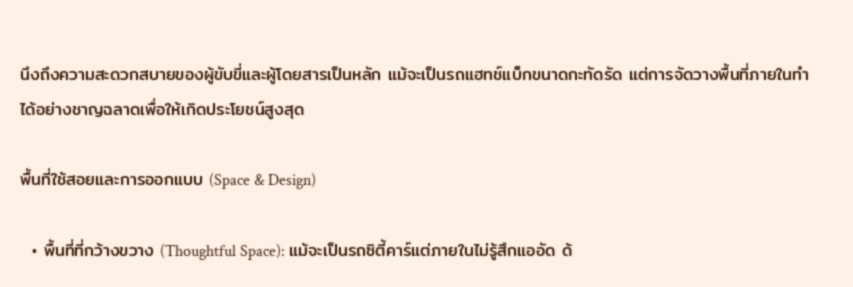นึงถึงความสะดวกสบายของผู้ขับขี่และผู้โดยสารเป็นหลัก แม้จะเป็นรถแฮทช์แบ็กขนาดกะทัดรัด แต่การจัดวางพื้นที่ภายในทำได้อย่างชาญฉลาดเพื่อให้เกิดประโยชน์สูงสุด

พื้นที่ใช้สอยและการออกแบบ (Space & Design)

  • พื้นที่ที่กว้างขวาง (Thoughtful Space): แม้จะเป็นรถซิตี้คาร์แต่ภายในไม่รู้สึกแออัด ด้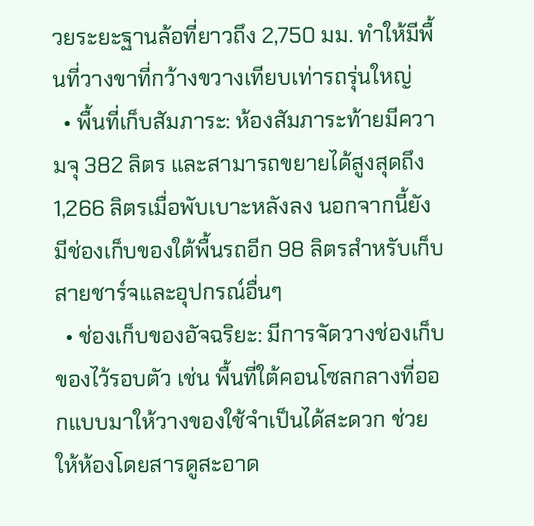วยระยะฐานล้อที่ยาวถึง 2,750 มม. ทำให้มีพื้นที่วางขาที่กว้างขวางเทียบเท่ารถรุ่นใหญ่
  • พื้นที่เก็บสัมภาระ: ห้องสัมภาระท้ายมีความจุ 382 ลิตร และสามารถขยายได้สูงสุดถึง 1,266 ลิตรเมื่อพับเบาะหลังลง นอกจากนี้ยังมีช่องเก็บของใต้พื้นรถอีก 98 ลิตรสำหรับเก็บสายชาร์จและอุปกรณ์อื่นๆ
  • ช่องเก็บของอัจฉริยะ: มีการจัดวางช่องเก็บของไว้รอบตัว เช่น พื้นที่ใต้คอนโซลกลางที่ออกแบบมาให้วางของใช้จำเป็นได้สะดวก ช่วยให้ห้องโดยสารดูสะอาด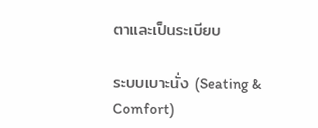ตาและเป็นระเบียบ

ระบบเบาะนั่ง (Seating & Comfort)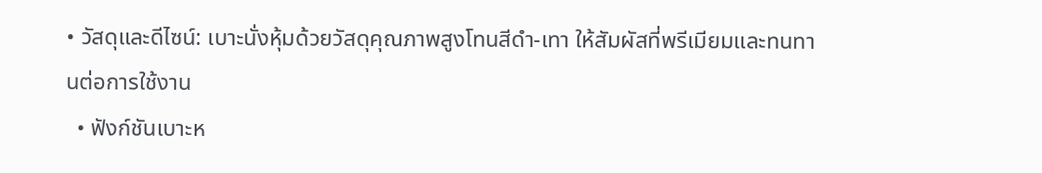• วัสดุและดีไซน์: เบาะนั่งหุ้มด้วยวัสดุคุณภาพสูงโทนสีดำ-เทา ให้สัมผัสที่พรีเมียมและทนทานต่อการใช้งาน
  • ฟังก์ชันเบาะห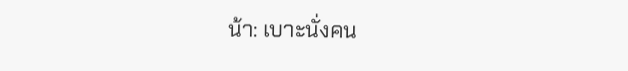น้า: เบาะนั่งคน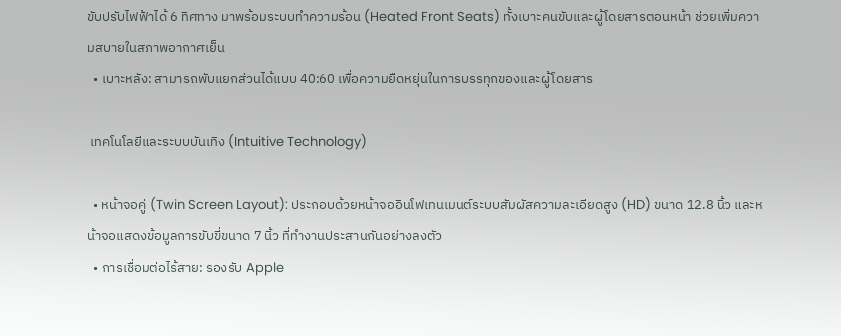ขับปรับไฟฟ้าได้ 6 ทิศทาง มาพร้อมระบบทำความร้อน (Heated Front Seats) ทั้งเบาะคนขับและผู้โดยสารตอนหน้า ช่วยเพิ่มความสบายในสภาพอากาศเย็น
  • เบาะหลัง: สามารถพับแยกส่วนได้แบบ 40:60 เพื่อความยืดหยุ่นในการบรรทุกของและผู้โดยสาร

 เทคโนโลยีและระบบบันเทิง (Intuitive Technology)

  • หน้าจอคู่ (Twin Screen Layout): ประกอบด้วยหน้าจออินโฟเทนเมนต์ระบบสัมผัสความละเอียดสูง (HD) ขนาด 12.8 นิ้ว และหน้าจอแสดงข้อมูลการขับขี่ขนาด 7 นิ้ว ที่ทำงานประสานกันอย่างลงตัว
  • การเชื่อมต่อไร้สาย: รองรับ Apple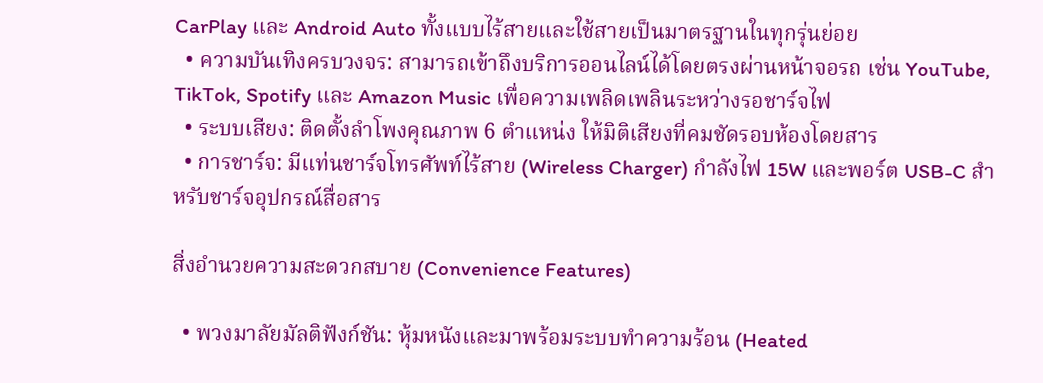CarPlay และ Android Auto ทั้งแบบไร้สายและใช้สายเป็นมาตรฐานในทุกรุ่นย่อย
  • ความบันเทิงครบวงจร: สามารถเข้าถึงบริการออนไลน์ได้โดยตรงผ่านหน้าจอรถ เช่น YouTube, TikTok, Spotify และ Amazon Music เพื่อความเพลิดเพลินระหว่างรอชาร์จไฟ
  • ระบบเสียง: ติดตั้งลำโพงคุณภาพ 6 ตำแหน่ง ให้มิติเสียงที่คมชัดรอบห้องโดยสาร
  • การชาร์จ: มีแท่นชาร์จโทรศัพท์ไร้สาย (Wireless Charger) กำลังไฟ 15W และพอร์ต USB-C สำหรับชาร์จอุปกรณ์สื่อสาร

สิ่งอำนวยความสะดวกสบาย (Convenience Features)

  • พวงมาลัยมัลติฟังก์ชัน: หุ้มหนังและมาพร้อมระบบทำความร้อน (Heated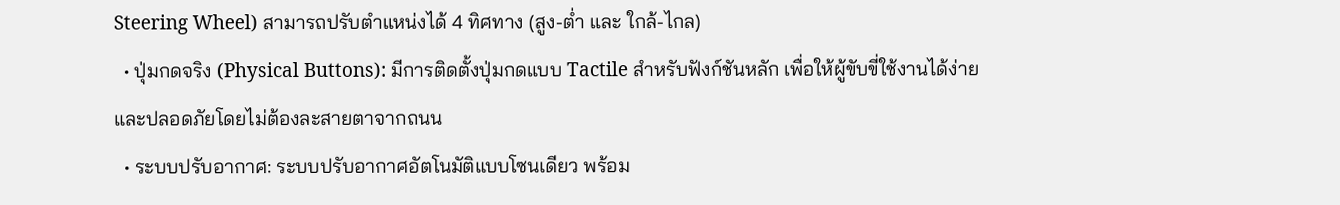Steering Wheel) สามารถปรับตำแหน่งได้ 4 ทิศทาง (สูง-ต่ำ และ ใกล้-ไกล)
  • ปุ่มกดจริง (Physical Buttons): มีการติดตั้งปุ่มกดแบบ Tactile สำหรับฟังก์ชันหลัก เพื่อให้ผู้ขับขี่ใช้งานได้ง่ายและปลอดภัยโดยไม่ต้องละสายตาจากถนน
  • ระบบปรับอากาศ: ระบบปรับอากาศอัตโนมัติแบบโซนเดียว พร้อม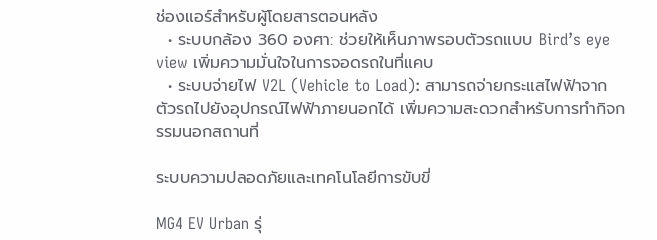ช่องแอร์สำหรับผู้โดยสารตอนหลัง
  • ระบบกล้อง 360 องศา: ช่วยให้เห็นภาพรอบตัวรถแบบ Bird’s eye view เพิ่มความมั่นใจในการจอดรถในที่แคบ
  • ระบบจ่ายไฟ V2L (Vehicle to Load): สามารถจ่ายกระแสไฟฟ้าจากตัวรถไปยังอุปกรณ์ไฟฟ้าภายนอกได้ เพิ่มความสะดวกสำหรับการทำกิจกรรมนอกสถานที่

ระบบความปลอดภัยและเทคโนโลยีการขับขี่

MG4 EV Urban รุ่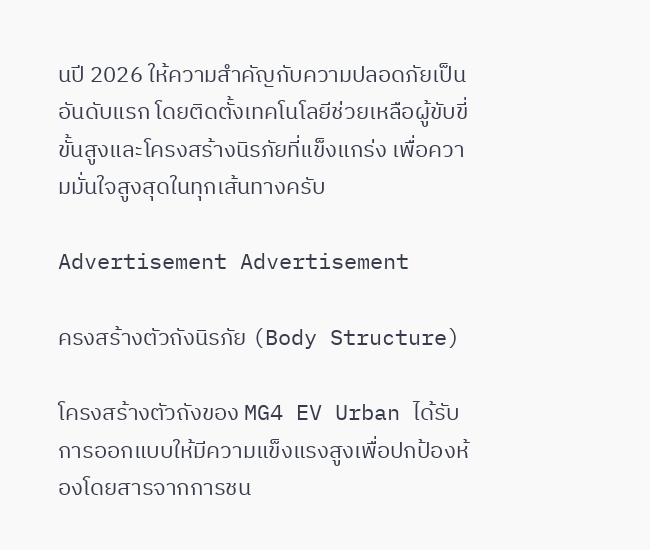นปี 2026 ให้ความสำคัญกับความปลอดภัยเป็นอันดับแรก โดยติดตั้งเทคโนโลยีช่วยเหลือผู้ขับขี่ขั้นสูงและโครงสร้างนิรภัยที่แข็งแกร่ง เพื่อความมั่นใจสูงสุดในทุกเส้นทางครับ

Advertisement Advertisement

ครงสร้างตัวถังนิรภัย (Body Structure)

โครงสร้างตัวถังของ MG4 EV Urban ได้รับการออกแบบให้มีความแข็งแรงสูงเพื่อปกป้องห้องโดยสารจากการชน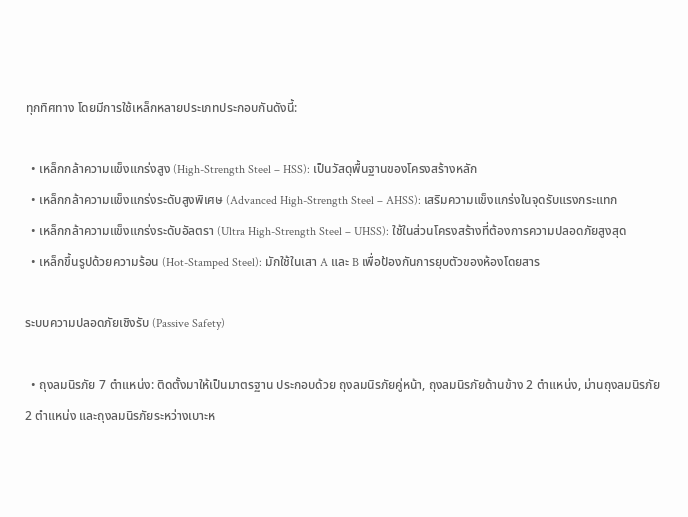ทุกทิศทาง โดยมีการใช้เหล็กหลายประเภทประกอบกันดังนี้:

  • เหล็กกล้าความแข็งแกร่งสูง (High-Strength Steel – HSS): เป็นวัสดุพื้นฐานของโครงสร้างหลัก
  • เหล็กกล้าความแข็งแกร่งระดับสูงพิเศษ (Advanced High-Strength Steel – AHSS): เสริมความแข็งแกร่งในจุดรับแรงกระแทก
  • เหล็กกล้าความแข็งแกร่งระดับอัลตรา (Ultra High-Strength Steel – UHSS): ใช้ในส่วนโครงสร้างที่ต้องการความปลอดภัยสูงสุด
  • เหล็กขึ้นรูปด้วยความร้อน (Hot-Stamped Steel): มักใช้ในเสา A และ B เพื่อป้องกันการยุบตัวของห้องโดยสาร

ระบบความปลอดภัยเชิงรับ (Passive Safety)

  • ถุงลมนิรภัย 7 ตำแหน่ง: ติดตั้งมาให้เป็นมาตรฐาน ประกอบด้วย ถุงลมนิรภัยคู่หน้า, ถุงลมนิรภัยด้านข้าง 2 ตำแหน่ง, ม่านถุงลมนิรภัย 2 ตำแหน่ง และถุงลมนิรภัยระหว่างเบาะห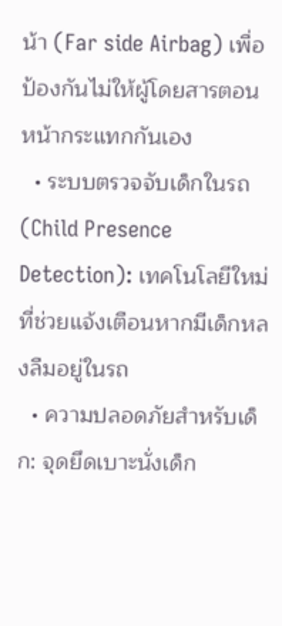น้า (Far side Airbag) เพื่อป้องกันไม่ให้ผู้โดยสารตอนหน้ากระแทกกันเอง
  • ระบบตรวจจับเด็กในรถ (Child Presence Detection): เทคโนโลยีใหม่ที่ช่วยแจ้งเตือนหากมีเด็กหลงลืมอยู่ในรถ
  • ความปลอดภัยสำหรับเด็ก: จุดยึดเบาะนั่งเด็ก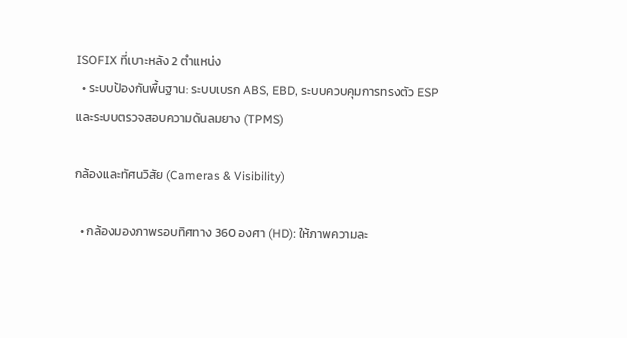ISOFIX ที่เบาะหลัง 2 ตำแหน่ง
  • ระบบป้องกันพื้นฐาน: ระบบเบรก ABS, EBD, ระบบควบคุมการทรงตัว ESP และระบบตรวจสอบความดันลมยาง (TPMS)

กล้องและทัศนวิสัย (Cameras & Visibility)

  • กล้องมองภาพรอบทิศทาง 360 องศา (HD): ให้ภาพความละ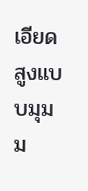เอียดสูงแบบมุมม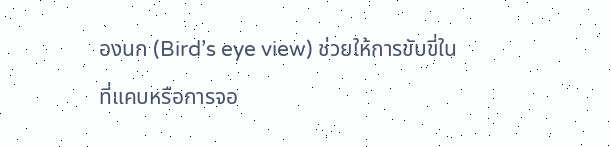องนก (Bird’s eye view) ช่วยให้การขับขี่ในที่แคบหรือการจอ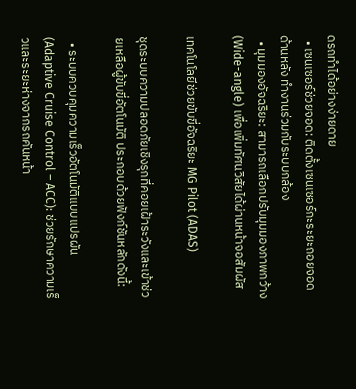ดรถทำได้อย่างง่ายดาย
  • เซนเซอร์ช่วยจอด: ติดตั้งเซนเซอร์กะระยะถอยจอดด้านหลัง ทำงานร่วมกับระบบกล้อง
  • มุมมองอัจฉริยะ: สามารถเลือกปรับมุมมองภาพกว้าง (Wide-angle) เพื่อเพิ่มทัศนวิสัยได้ผ่านหน้าจอสัมผัส

เทคโนโลยีช่วยขับขี่อัจฉริยะ MG Pilot (ADAS)

ชุดระบบความปลอดภัยเชิงรุกที่คอยเฝ้าระวังและเข้าช่วยเหลือผู้ขับขี่อัตโนมัติ ประกอบด้วยฟังก์ชันหลักดังนี้:

  • ระบบควบคุมความเร็วอัตโนมัติแบบแปรผัน (Adaptive Cruise Control – ACC): ช่วยรักษาความเร็วและระยะห่างจากรถคันหน้า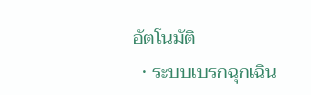อัตโนมัติ
  • ระบบเบรกฉุกเฉิน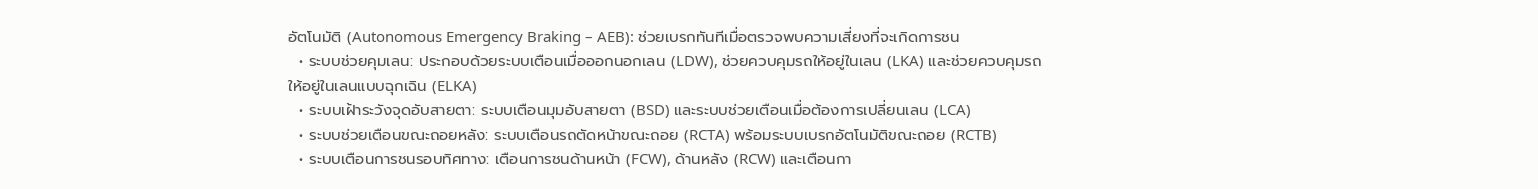อัตโนมัติ (Autonomous Emergency Braking – AEB): ช่วยเบรกทันทีเมื่อตรวจพบความเสี่ยงที่จะเกิดการชน
  • ระบบช่วยคุมเลน: ประกอบด้วยระบบเตือนเมื่อออกนอกเลน (LDW), ช่วยควบคุมรถให้อยู่ในเลน (LKA) และช่วยควบคุมรถให้อยู่ในเลนแบบฉุกเฉิน (ELKA)
  • ระบบเฝ้าระวังจุดอับสายตา: ระบบเตือนมุมอับสายตา (BSD) และระบบช่วยเตือนเมื่อต้องการเปลี่ยนเลน (LCA)
  • ระบบช่วยเตือนขณะถอยหลัง: ระบบเตือนรถตัดหน้าขณะถอย (RCTA) พร้อมระบบเบรกอัตโนมัติขณะถอย (RCTB)
  • ระบบเตือนการชนรอบทิศทาง: เตือนการชนด้านหน้า (FCW), ด้านหลัง (RCW) และเตือนกา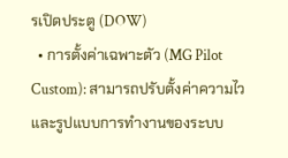รเปิดประตู (DOW)
  • การตั้งค่าเฉพาะตัว (MG Pilot Custom): สามารถปรับตั้งค่าความไวและรูปแบบการทำงานของระบบ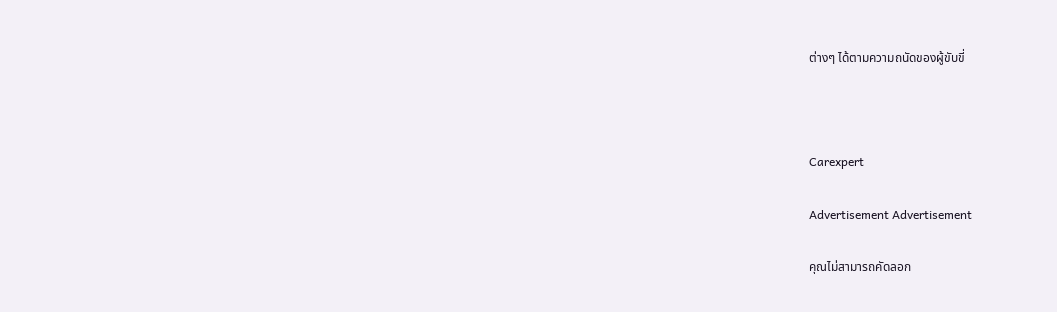ต่างๆ ได้ตามความถนัดของผู้ขับขี่



Carexpert

Advertisement Advertisement

คุณไม่สามารถคัดลอก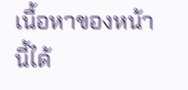เนื้อหาของหน้านี้ได้